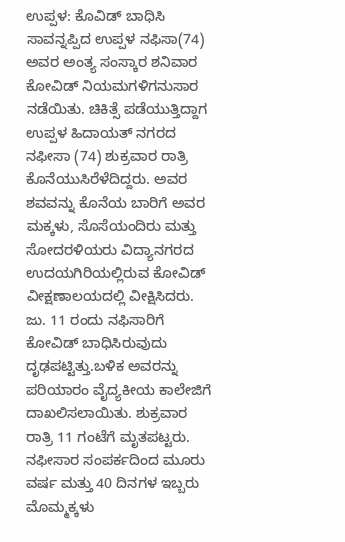ಉಪ್ಪಳ: ಕೊವಿಡ್ ಬಾಧಿಸಿ ಸಾವನ್ನಪ್ಪಿದ ಉಪ್ಪಳ ನಫಿಸಾ(74) ಅವರ ಅಂತ್ಯ ಸಂಸ್ಕಾರ ಶನಿವಾರ ಕೋವಿಡ್ ನಿಯಮಗಳಿಗನುಸಾರ ನಡೆಯಿತು. ಚಿಕಿತ್ಸೆ ಪಡೆಯುತ್ತಿದ್ದಾಗ ಉಪ್ಪಳ ಹಿದಾಯತ್ ನಗರದ ನಫೀಸಾ (74) ಶುಕ್ರವಾರ ರಾತ್ರಿ ಕೊನೆಯುಸಿರೆಳೆದಿದ್ದರು. ಅವರ ಶವವನ್ನು ಕೊನೆಯ ಬಾರಿಗೆ ಅವರ ಮಕ್ಕಳು, ಸೊಸೆಯಂದಿರು ಮತ್ತು ಸೋದರಳಿಯರು ವಿದ್ಯಾನಗರದ ಉದಯಗಿರಿಯಲ್ಲಿರುವ ಕೋವಿಡ್ ವೀಕ್ಷಣಾಲಯದಲ್ಲಿ ವೀಕ್ಷಿಸಿದರು.
ಜು. 11 ರಂದು ನಫಿಸಾರಿಗೆ ಕೋವಿಡ್ ಬಾಧಿಸಿರುವುದು ದೃಢಪಟ್ಟಿತ್ತು.ಬಳಿಕ ಅವರನ್ನು ಪರಿಯಾರಂ ವೈದ್ಯಕೀಯ ಕಾಲೇಜಿಗೆ ದಾಖಲಿಸಲಾಯಿತು. ಶುಕ್ರವಾರ ರಾತ್ರಿ 11 ಗಂಟೆಗೆ ಮೃತಪಟ್ಟರು.
ನಫೀಸಾರ ಸಂಪರ್ಕದಿಂದ ಮೂರು ವರ್ಷ ಮತ್ತು 40 ದಿನಗಳ ಇಬ್ಬರು ಮೊಮ್ಮಕ್ಕಳು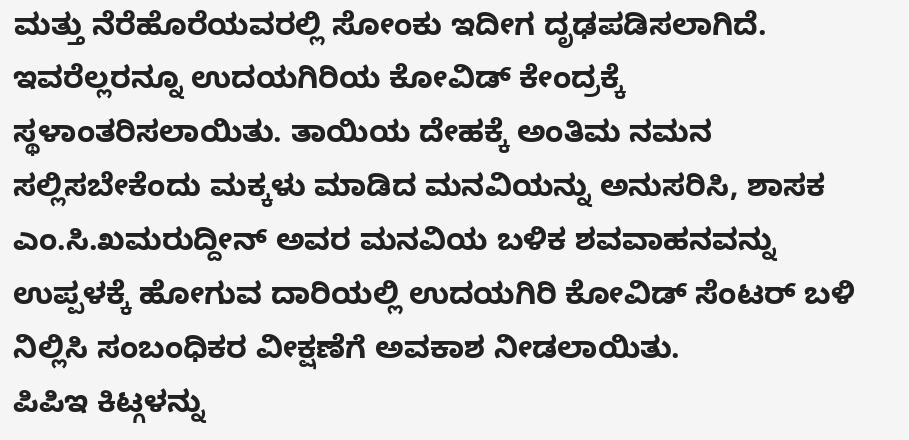ಮತ್ತು ನೆರೆಹೊರೆಯವರಲ್ಲಿ ಸೋಂಕು ಇದೀಗ ದೃಢಪಡಿಸಲಾಗಿದೆ. ಇವರೆಲ್ಲರನ್ನೂ ಉದಯಗಿರಿಯ ಕೋವಿಡ್ ಕೇಂದ್ರಕ್ಕೆ ಸ್ಥಳಾಂತರಿಸಲಾಯಿತು. ತಾಯಿಯ ದೇಹಕ್ಕೆ ಅಂತಿಮ ನಮನ ಸಲ್ಲಿಸಬೇಕೆಂದು ಮಕ್ಕಳು ಮಾಡಿದ ಮನವಿಯನ್ನು ಅನುಸರಿಸಿ, ಶಾಸಕ ಎಂ.ಸಿ.ಖಮರುದ್ದೀನ್ ಅವರ ಮನವಿಯ ಬಳಿಕ ಶವವಾಹನವನ್ನು ಉಪ್ಪಳಕ್ಕೆ ಹೋಗುವ ದಾರಿಯಲ್ಲಿ ಉದಯಗಿರಿ ಕೋವಿಡ್ ಸೆಂಟರ್ ಬಳಿ ನಿಲ್ಲಿಸಿ ಸಂಬಂಧಿಕರ ವೀಕ್ಷಣೆಗೆ ಅವಕಾಶ ನೀಡಲಾಯಿತು.
ಪಿಪಿಇ ಕಿಟ್ಗಳನ್ನು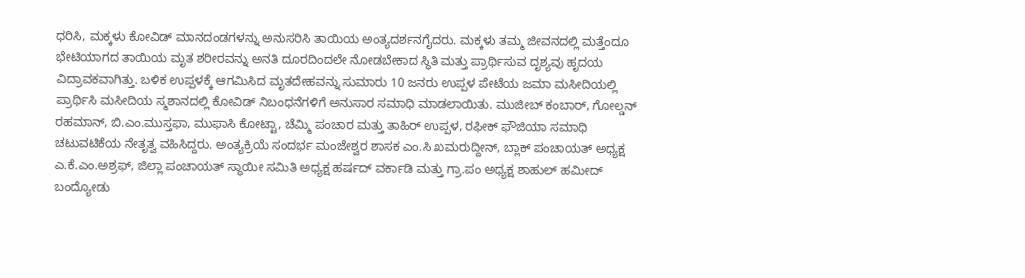ಧರಿಸಿ, ಮಕ್ಕಳು ಕೋವಿಡ್ ಮಾನದಂಡಗಳನ್ನು ಅನುಸರಿಸಿ ತಾಯಿಯ ಅಂತ್ಯದರ್ಶನಗೈದರು. ಮಕ್ಕಳು ತಮ್ಮ ಜೀವನದಲ್ಲಿ ಮತ್ತೆಂದೂ ಭೇಟಿಯಾಗದ ತಾಯಿಯ ಮೃತ ಶರೀರವನ್ನು ಅನತಿ ದೂರದಿಂದಲೇ ನೋಡಬೇಕಾದ ಸ್ಥಿತಿ ಮತ್ತು ಪ್ರಾರ್ಥಿಸುವ ದೃಶ್ಯವು ಹೃದಯ ವಿದ್ರಾವಕವಾಗಿತ್ತು. ಬಳಿಕ ಉಪ್ಪಳಕ್ಕೆ ಆಗಮಿಸಿದ ಮೃತದೇಹವನ್ನು ಸುಮಾರು 10 ಜನರು ಉಪ್ಪಳ ಪೇಟೆಯ ಜಮಾ ಮಸೀದಿಯಲ್ಲಿ ಪ್ರಾರ್ಥಿಸಿ ಮಸೀದಿಯ ಸ್ಮಶಾನದಲ್ಲಿ ಕೋವಿಡ್ ನಿಬಂಧನೆಗಳಿಗೆ ಅನುಸಾರ ಸಮಾಧಿ ಮಾಡಲಾಯಿತು. ಮುಜೀಬ್ ಕಂಬಾರ್, ಗೋಲ್ಡನ್ ರಹಮಾನ್, ಬಿ.ಎಂ.ಮುಸ್ತಫಾ, ಮುಫಾಸಿ ಕೋಟ್ಟಾ, ಚೆಮ್ಮಿ ಪಂಚಾರ ಮತ್ತು ತಾಹಿರ್ ಉಪ್ಪಳ, ರಫೀಕ್ ಫೌಜಿಯಾ ಸಮಾಧಿ ಚಟುವಟಿಕೆಯ ನೇತೃತ್ವ ವಹಿಸಿದ್ದರು. ಅಂತ್ಯಕ್ರಿಯೆ ಸಂದರ್ಭ ಮಂಜೇಶ್ವರ ಶಾಸಕ ಎಂ.ಸಿ ಖಮರುದ್ದೀನ್, ಬ್ಲಾಕ್ ಪಂಚಾಯತ್ ಅಧ್ಯಕ್ಷ ಎ.ಕೆ.ಎಂ.ಅಶ್ರಫ್, ಜಿಲ್ಲಾ ಪಂಚಾಯತ್ ಸ್ಥಾಯೀ ಸಮಿತಿ ಅಧ್ಯಕ್ಷ ಹರ್ಷದ್ ವರ್ಕಾಡಿ ಮತ್ತು ಗ್ರಾ.ಪಂ ಅಧ್ಯಕ್ಷ ಶಾಹುಲ್ ಹಮೀದ್ ಬಂದ್ಯೋಡು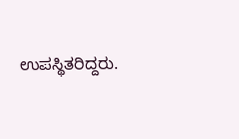ಉಪಸ್ಥಿತರಿದ್ದರು.